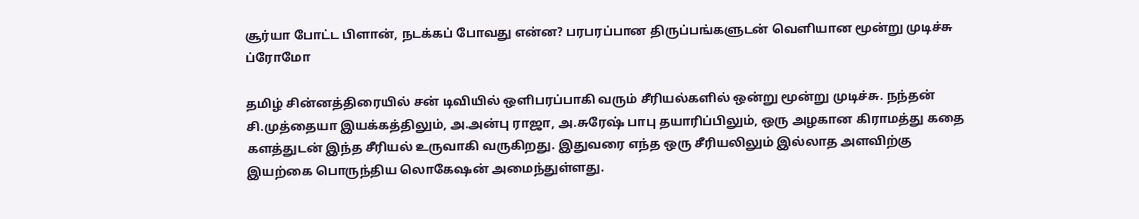சூர்யா போட்ட பிளான், நடக்கப் போவது என்ன? பரபரப்பான திருப்பங்களுடன் வெளியான மூன்று முடிச்சு ப்ரோமோ

தமிழ் சின்னத்திரையில் சன் டிவியில் ஒளிபரப்பாகி வரும் சீரியல்களில் ஒன்று மூன்று முடிச்சு. நந்தன் சி.முத்தையா இயக்கத்திலும், அ.அன்பு ராஜா, அ.சுரேஷ் பாபு தயாரிப்பிலும், ஒரு அழகான கிராமத்து கதை களத்துடன் இந்த சீரியல் உருவாகி வருகிறது. இதுவரை எந்த ஒரு சீரியலிலும் இல்லாத அளவிற்கு இயற்கை பொருந்திய லொகேஷன் அமைந்துள்ளது.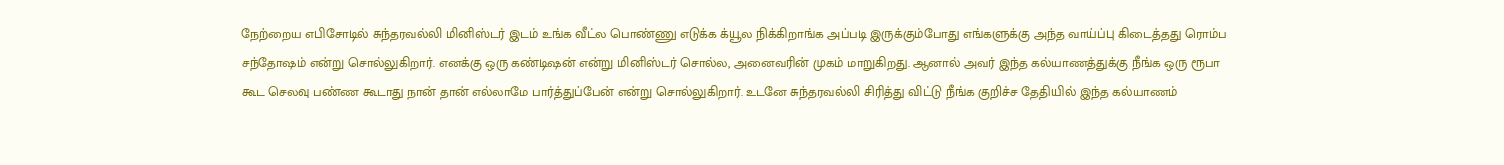நேற்றைய எபிசோடில் சுந்தரவல்லி மினிஸ்டர் இடம் உங்க வீட்ல பொண்ணு எடுக்க க்யூல நிக்கிறாங்க அப்படி இருக்கும்போது எங்களுக்கு அந்த வாய்ப்பு கிடைத்தது ரொம்ப சந்தோஷம் என்று சொல்லுகிறார். எனக்கு ஒரு கண்டிஷன் என்று மினிஸ்டர் சொல்ல, அனைவரின் முகம் மாறுகிறது. ஆனால் அவர் இந்த கல்யாணத்துக்கு நீங்க ஒரு ரூபா கூட செலவு பண்ண கூடாது நான் தான் எல்லாமே பார்த்துப்பேன் என்று சொல்லுகிறார். உடனே சுந்தரவல்லி சிரித்து விட்டு நீங்க குறிச்ச தேதியில் இந்த கல்யாணம்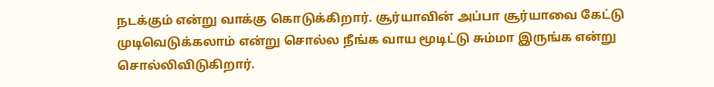நடக்கும் என்று வாக்கு கொடுக்கிறார். சூர்யாவின் அப்பா சூர்யாவை கேட்டு முடிவெடுக்கலாம் என்று சொல்ல நீங்க வாய மூடிட்டு சும்மா இருங்க என்று சொல்லிவிடுகிறார்.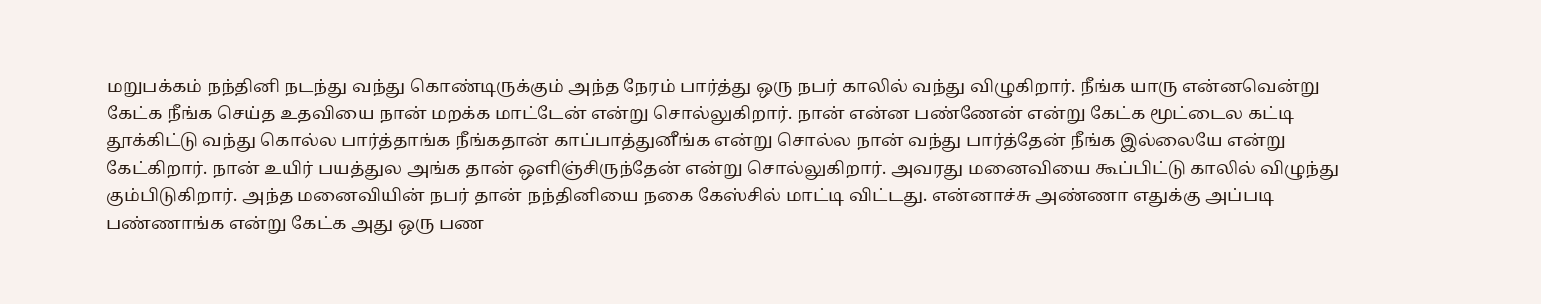மறுபக்கம் நந்தினி நடந்து வந்து கொண்டிருக்கும் அந்த நேரம் பார்த்து ஒரு நபர் காலில் வந்து விழுகிறார். நீங்க யாரு என்னவென்று கேட்க நீங்க செய்த உதவியை நான் மறக்க மாட்டேன் என்று சொல்லுகிறார். நான் என்ன பண்ணேன் என்று கேட்க மூட்டைல கட்டி தூக்கிட்டு வந்து கொல்ல பார்த்தாங்க நீங்கதான் காப்பாத்துனீங்க என்று சொல்ல நான் வந்து பார்த்தேன் நீங்க இல்லையே என்று கேட்கிறார். நான் உயிர் பயத்துல அங்க தான் ஒளிஞ்சிருந்தேன் என்று சொல்லுகிறார். அவரது மனைவியை கூப்பிட்டு காலில் விழுந்து கும்பிடுகிறார். அந்த மனைவியின் நபர் தான் நந்தினியை நகை கேஸ்சில் மாட்டி விட்டது. என்னாச்சு அண்ணா எதுக்கு அப்படி பண்ணாங்க என்று கேட்க அது ஒரு பண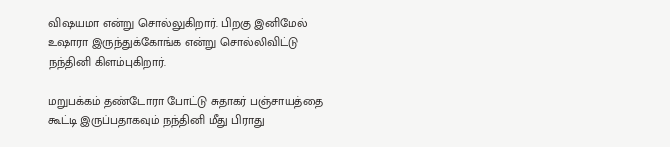விஷயமா என்று சொல்லுகிறார். பிறகு இனிமேல் உஷாரா இருந்துக்கோங்க என்று சொல்லிவிட்டு நந்தினி கிளம்புகிறார்.

மறுபக்கம் தண்டோரா போட்டு சுதாகர் பஞ்சாயத்தை கூட்டி இருப்பதாகவும் நந்தினி மீது பிராது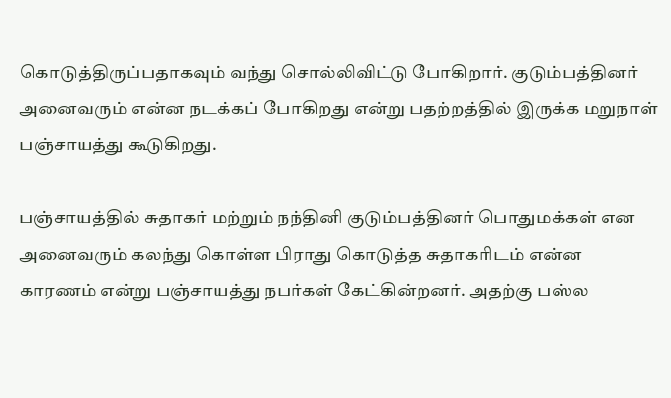கொடுத்திருப்பதாகவும் வந்து சொல்லிவிட்டு போகிறார். குடும்பத்தினர் அனைவரும் என்ன நடக்கப் போகிறது என்று பதற்றத்தில் இருக்க மறுநாள் பஞ்சாயத்து கூடுகிறது.

பஞ்சாயத்தில் சுதாகர் மற்றும் நந்தினி குடும்பத்தினர் பொதுமக்கள் என அனைவரும் கலந்து கொள்ள பிராது கொடுத்த சுதாகரிடம் என்ன காரணம் என்று பஞ்சாயத்து நபர்கள் கேட்கின்றனர். அதற்கு பஸ்ல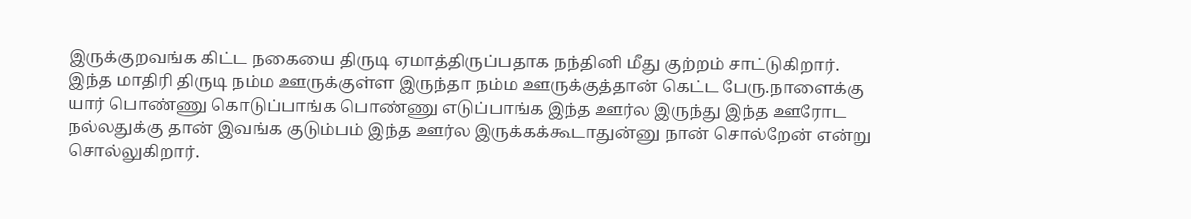இருக்குறவங்க கிட்ட நகையை திருடி ஏமாத்திருப்பதாக நந்தினி மீது குற்றம் சாட்டுகிறார். இந்த மாதிரி திருடி நம்ம ஊருக்குள்ள இருந்தா நம்ம ஊருக்குத்தான் கெட்ட பேரு.நாளைக்கு யார் பொண்ணு கொடுப்பாங்க பொண்ணு எடுப்பாங்க இந்த ஊர்ல இருந்து இந்த ஊரோட நல்லதுக்கு தான் இவங்க குடும்பம் இந்த ஊர்ல இருக்கக்கூடாதுன்னு நான் சொல்றேன் என்று சொல்லுகிறார்.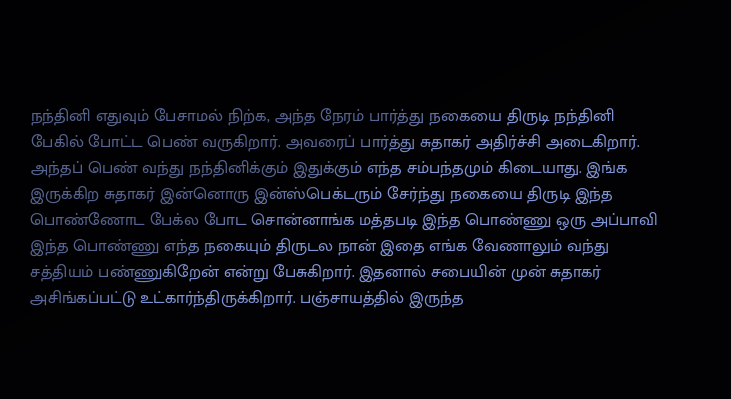நந்தினி எதுவும் பேசாமல் நிற்க, அந்த நேரம் பார்த்து நகையை திருடி நந்தினி பேகில் போட்ட பெண் வருகிறார். அவரைப் பார்த்து சுதாகர் அதிர்ச்சி அடைகிறார். அந்தப் பெண் வந்து நந்தினிக்கும் இதுக்கும் எந்த சம்பந்தமும் கிடையாது. இங்க இருக்கிற சுதாகர் இன்னொரு இன்ஸ்பெக்டரும் சேர்ந்து நகையை திருடி இந்த பொண்ணோட பேக்ல போட சொன்னாங்க மத்தபடி இந்த பொண்ணு ஒரு அப்பாவி இந்த பொண்ணு எந்த நகையும் திருடல நான் இதை எங்க வேணாலும் வந்து சத்தியம் பண்ணுகிறேன் என்று பேசுகிறார். இதனால் சபையின் முன் சுதாகர் அசிங்கப்பட்டு உட்கார்ந்திருக்கிறார். பஞ்சாயத்தில் இருந்த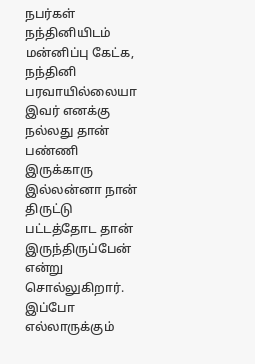நபர்கள் நந்தினியிடம் மன்னிப்பு கேட்க, நந்தினி பரவாயில்லையா இவர் எனக்கு நல்லது தான் பண்ணி இருக்காரு இல்லன்னா நான் திருட்டு பட்டத்தோட தான் இருந்திருப்பேன் என்று சொல்லுகிறார். இப்போ எல்லாருக்கும்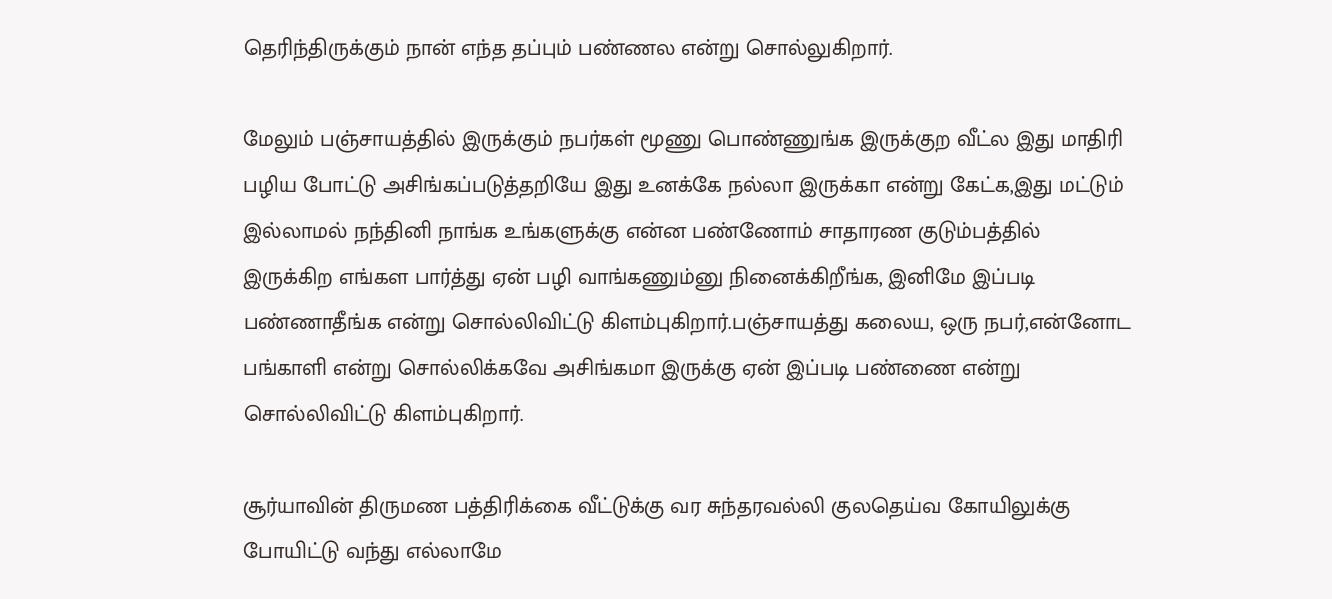தெரிந்திருக்கும் நான் எந்த தப்பும் பண்ணல என்று சொல்லுகிறார்.

மேலும் பஞ்சாயத்தில் இருக்கும் நபர்கள் மூணு பொண்ணுங்க இருக்குற வீட்ல இது மாதிரி பழிய போட்டு அசிங்கப்படுத்தறியே இது உனக்கே நல்லா இருக்கா என்று கேட்க,இது மட்டும் இல்லாமல் நந்தினி நாங்க உங்களுக்கு என்ன பண்ணோம் சாதாரண குடும்பத்தில் இருக்கிற எங்கள பார்த்து ஏன் பழி வாங்கணும்னு நினைக்கிறீங்க, இனிமே இப்படி பண்ணாதீங்க என்று சொல்லிவிட்டு கிளம்புகிறார்.பஞ்சாயத்து கலைய, ஒரு நபர்,என்னோட பங்காளி என்று சொல்லிக்கவே அசிங்கமா இருக்கு ஏன் இப்படி பண்ணை என்று சொல்லிவிட்டு கிளம்புகிறார்.

சூர்யாவின் திருமண பத்திரிக்கை வீட்டுக்கு வர சுந்தரவல்லி குலதெய்வ கோயிலுக்கு போயிட்டு வந்து எல்லாமே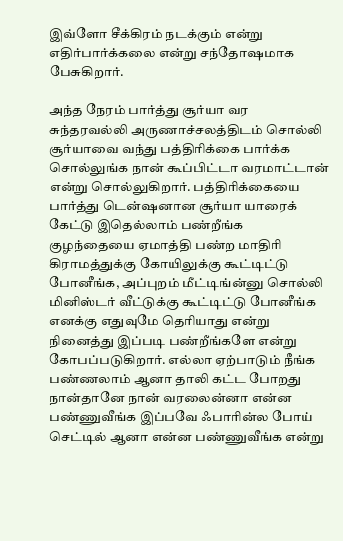இவ்ளோ சீக்கிரம் நடக்கும் என்று எதிர்பார்க்கலை என்று சந்தோஷமாக பேசுகிறார்.

அந்த நேரம் பார்த்து சூர்யா வர சுந்தரவல்லி அருணாச்சலத்திடம் சொல்லி சூர்யாவை வந்து பத்திரிக்கை பார்க்க சொல்லுங்க நான் கூப்பிட்டா வரமாட்டான் என்று சொல்லுகிறார். பத்திரிக்கையை பார்த்து டென்ஷனான சூர்யா யாரைக் கேட்டு இதெல்லாம் பண்றீங்க குழந்தையை ஏமாத்தி பண்ற மாதிரி கிராமத்துக்கு கோயிலுக்கு கூட்டிட்டு போனீங்க, அப்புறம் மீட்டிங்ன்னு சொல்லி மினிஸ்டர் வீட்டுக்கு கூட்டிட்டு போனீங்க எனக்கு எதுவுமே தெரியாது என்று நினைத்து இப்படி பண்றீங்களே என்று கோபப்படுகிறார். எல்லா ஏற்பாடும் நீங்க பண்ணலாம் ஆனா தாலி கட்ட போறது நான்தானே நான் வரலைன்னா என்ன பண்ணுவீங்க இப்பவே ஃபாரின்ல போய் செட்டில் ஆனா என்ன பண்ணுவீங்க என்று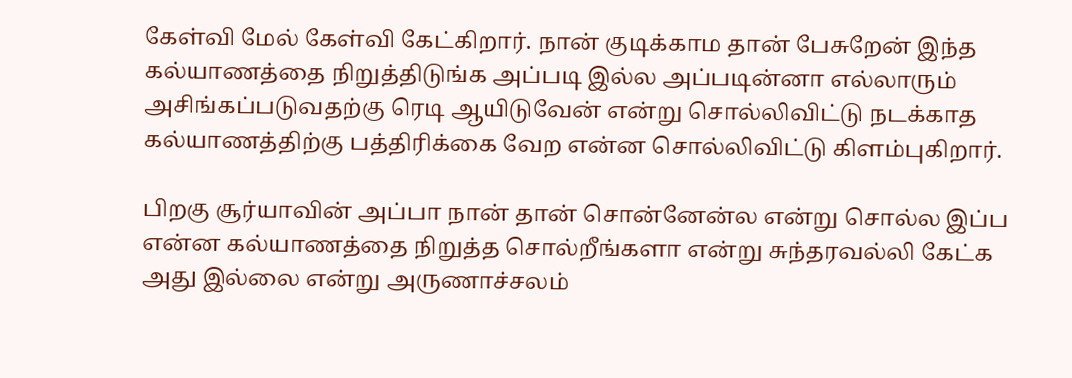கேள்வி மேல் கேள்வி கேட்கிறார். நான் குடிக்காம தான் பேசுறேன் இந்த கல்யாணத்தை நிறுத்திடுங்க அப்படி இல்ல அப்படின்னா எல்லாரும் அசிங்கப்படுவதற்கு ரெடி ஆயிடுவேன் என்று சொல்லிவிட்டு நடக்காத கல்யாணத்திற்கு பத்திரிக்கை வேற என்ன சொல்லிவிட்டு கிளம்புகிறார்.

பிறகு சூர்யாவின் அப்பா நான் தான் சொன்னேன்ல என்று சொல்ல இப்ப என்ன கல்யாணத்தை நிறுத்த சொல்றீங்களா என்று சுந்தரவல்லி கேட்க அது இல்லை என்று அருணாச்சலம்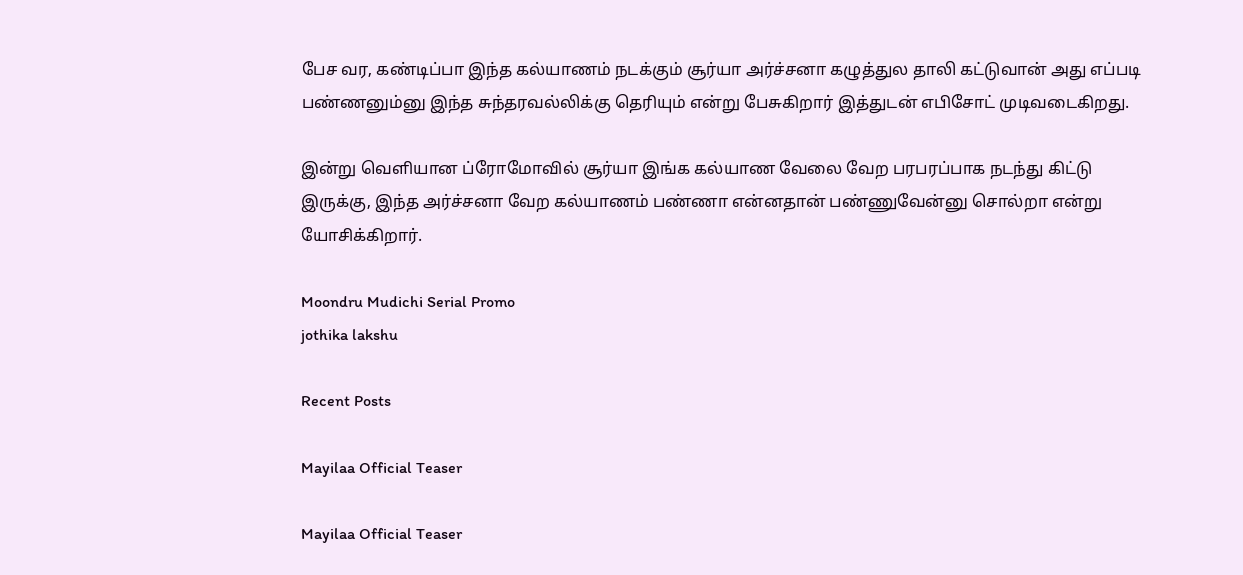பேச வர, கண்டிப்பா இந்த கல்யாணம் நடக்கும் சூர்யா அர்ச்சனா கழுத்துல தாலி கட்டுவான் அது எப்படி பண்ணனும்னு இந்த சுந்தரவல்லிக்கு தெரியும் என்று பேசுகிறார் இத்துடன் எபிசோட் முடிவடைகிறது.

இன்று வெளியான ப்ரோமோவில் சூர்யா இங்க கல்யாண வேலை வேற பரபரப்பாக நடந்து கிட்டு இருக்கு, இந்த அர்ச்சனா வேற கல்யாணம் பண்ணா என்னதான் பண்ணுவேன்னு சொல்றா என்று யோசிக்கிறார்.

Moondru Mudichi Serial Promo
jothika lakshu

Recent Posts

Mayilaa Official Teaser

Mayilaa Official Teaser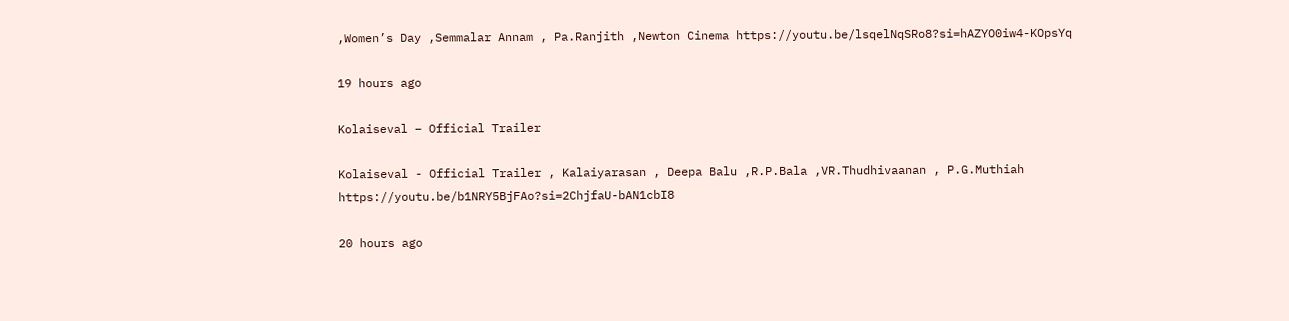,Women’s Day ,Semmalar Annam , Pa.Ranjith ,Newton Cinema https://youtu.be/lsqelNqSRo8?si=hAZYO0iw4-KOpsYq

19 hours ago

Kolaiseval – Official Trailer

Kolaiseval - Official Trailer , Kalaiyarasan , Deepa Balu ,R.P.Bala ,VR.Thudhivaanan , P.G.Muthiah https://youtu.be/b1NRY5BjFAo?si=2ChjfaU-bAN1cbI8

20 hours ago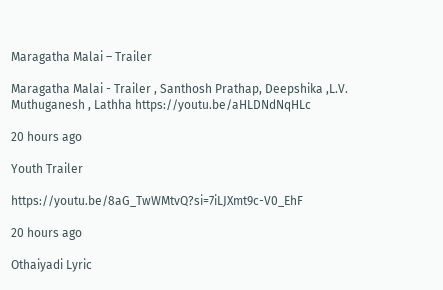Maragatha Malai – Trailer

Maragatha Malai - Trailer , Santhosh Prathap, Deepshika ,L.V. Muthuganesh , Lathha https://youtu.be/aHLDNdNqHLc

20 hours ago

Youth Trailer

https://youtu.be/8aG_TwWMtvQ?si=7iLJXmt9c-V0_EhF

20 hours ago

Othaiyadi Lyric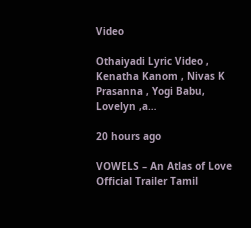Video

Othaiyadi Lyric Video , Kenatha Kanom , Nivas K Prasanna , Yogi Babu, Lovelyn ,a…

20 hours ago

VOWELS – An Atlas of Love Official Trailer Tamil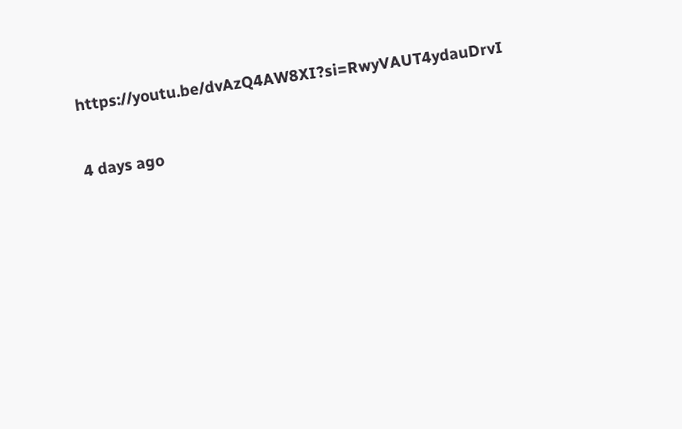https://youtu.be/dvAzQ4AW8XI?si=RwyVAUT4ydauDrvI

4 days ago